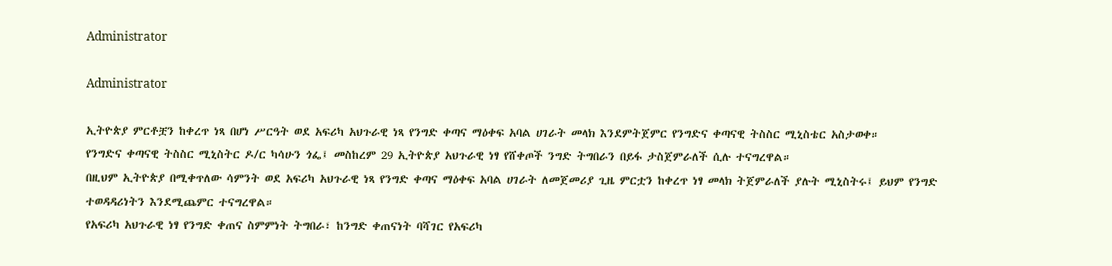Administrator

Administrator

ኢትዮጵያ ምርቶቿን ከቀረጥ ነጻ በሆነ ሥርዓት ወደ አፍሪካ አህጉራዊ ነጻ የንግድ ቀጣና ማዕቀፍ አባል ሀገራት መላክ እንደምትጀምር የንግድና ቀጣናዊ ትስስር ሚኒስቴር አስታወቀ።
የንግድና ቀጣናዊ ትስስር ሚኒስትር ዶ/ር ካሳሁን ጎፌ፤ መስከረም 29 ኢትዮጵያ አህጉራዊ ነፃ የሸቀጦች ንግድ ትግበራን በይፋ ታስጀምራለች ሲሉ ተናግረዋል።
በዚህም ኢትዮጵያ በሚቀጥለው ሳምንት ወደ አፍሪካ አህጉራዊ ነጻ የንግድ ቀጣና ማዕቀፍ አባል ሀገራት ለመጀመሪያ ጊዜ ምርቷን ከቀረጥ ነፃ መላክ ትጀምራለች ያሉት ሚኒስትሩ፤ ይህም የንግድ ተወዳዳሪነትን እንደሚጨምር ተናግረዋል።
የአፍሪካ አህጉራዊ ነፃ የንግድ ቀጠና ስምምነት ትግበራ፣ ከንግድ ቀጠናነት ባሻገር የአፍሪካ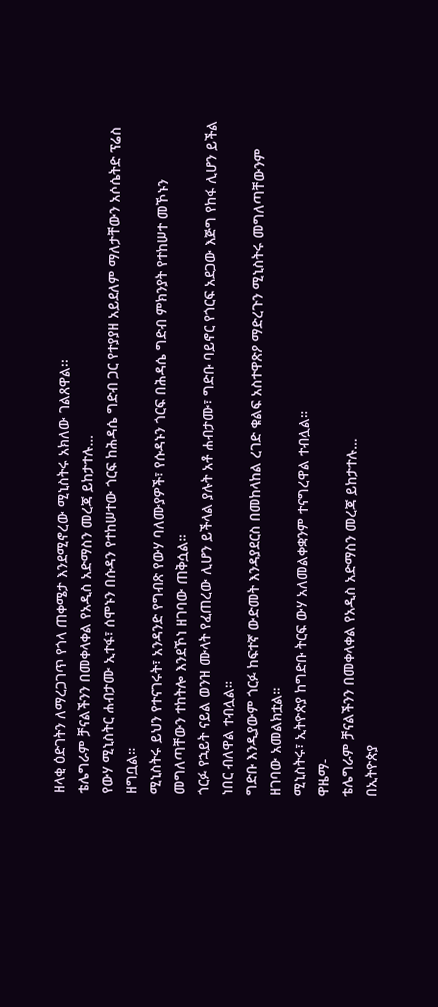ዘላቂ ዕድገትን ለማረጋገጥ የጎላ ጠቀሜታ እንደሚኖረው ሚኒስትሩ አክለው ገልጸዋል፡፡
ቴሌግራም ቻናልችንን በመቀላቀል የአዲስ አድማስን መረጃ ይከታተሉ…
የውሃ ሚኒስትር ሐብታሙ ኢተፋ፣ ሰሞኑን በሱዳን የተከሠተው ጎርፍ ከሕዳሴ ግድብ ጋር የተያያዘ አይደለም ማለታቸውን አሶሴትድ ፕሬስ ዘግቧል።
ሚኒስትሩ ይህን የተናገሩት፣ አንዳንድ የግብጽ የውሃ ባለሙያዎች፣ የሱዳኑን ጎርፍ በሕዳሴ ግድብ ምክንያት የተከሠተ መኾኑን መግለጣቸውን ተከትሎ እንደኾነ ዘገባው ጠቅሷል።
ጎርፉ የኋይት ናይል ወንዝ ሙላት የፈጠረው ሊሆን ይችላል ያሉት አቶ ሐብታሙ፣ ግድቡ ባይኖር የጎርፍ አደጋው እጅግ የከፋ ሊሆን ይችል ነበር ብለዋል ተብሏል።
ግድቡ እንዲያውም ጎርፉ ከፍተኛ ውድመት እንዳያደርስ በመከላከል ረገድ ቁልፍ አስተዋጽዖ ማድረጉን ሚኒስትሩ መግለጣቸውንም ዘገባው አመልክቷል።
ሚኒስትሩ፣ ኢትዮጵያ ከግድቡ ትርፍ ውሃ አለመልቀቋንም ተናግረዋል ተብሏል።
ዋዜማ-
ቴሌግራም ቻናልችንን በመቀላቀል የአዲስ አድማስን መረጃ ይከታተሉ…
በኢትዮጵያ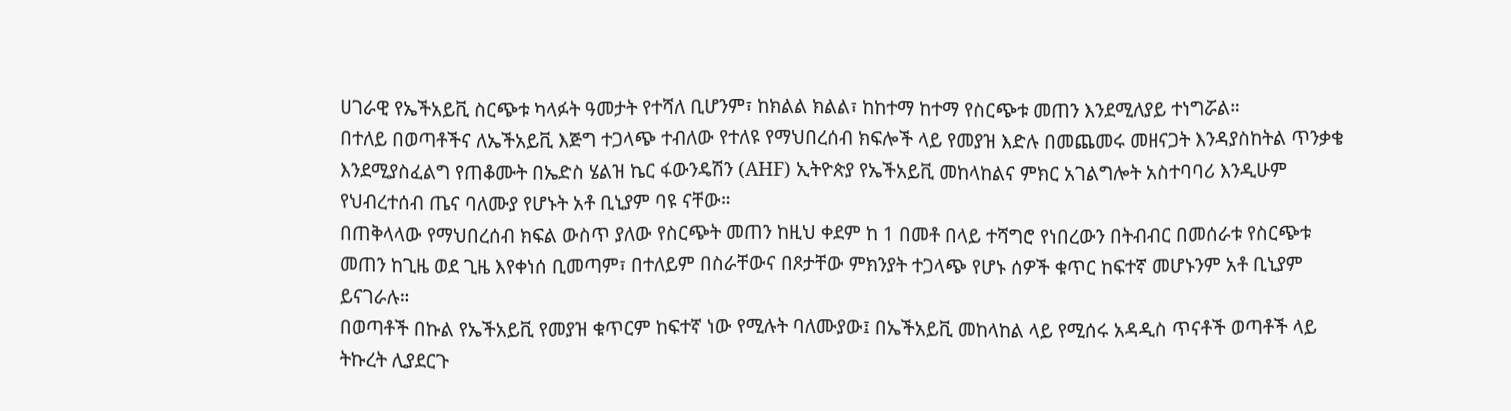ሀገራዊ የኤችአይቪ ስርጭቱ ካላፉት ዓመታት የተሻለ ቢሆንም፣ ከክልል ክልል፣ ከከተማ ከተማ የስርጭቱ መጠን እንደሚለያይ ተነግሯል።
በተለይ በወጣቶችና ለኤችአይቪ እጅግ ተጋላጭ ተብለው የተለዩ የማህበረሰብ ክፍሎች ላይ የመያዝ እድሉ በመጨመሩ መዘናጋት እንዳያስከትል ጥንቃቄ እንደሚያስፈልግ የጠቆሙት በኤድስ ሄልዝ ኬር ፋውንዴሽን (AHF) ኢትዮጵያ የኤችአይቪ መከላከልና ምክር አገልግሎት አስተባባሪ እንዲሁም የህብረተሰብ ጤና ባለሙያ የሆኑት አቶ ቢኒያም ባዩ ናቸው።
በጠቅላላው የማህበረሰብ ክፍል ውስጥ ያለው የስርጭት መጠን ከዚህ ቀደም ከ 1 በመቶ በላይ ተሻግሮ የነበረውን በትብብር በመሰራቱ የስርጭቱ መጠን ከጊዜ ወደ ጊዜ እየቀነሰ ቢመጣም፣ በተለይም በስራቸውና በጾታቸው ምክንያት ተጋላጭ የሆኑ ሰዎች ቁጥር ከፍተኛ መሆኑንም አቶ ቢኒያም ይናገራሉ።
በወጣቶች በኩል የኤችአይቪ የመያዝ ቁጥርም ከፍተኛ ነው የሚሉት ባለሙያው፤ በኤችአይቪ መከላከል ላይ የሚሰሩ አዳዲስ ጥናቶች ወጣቶች ላይ ትኩረት ሊያደርጉ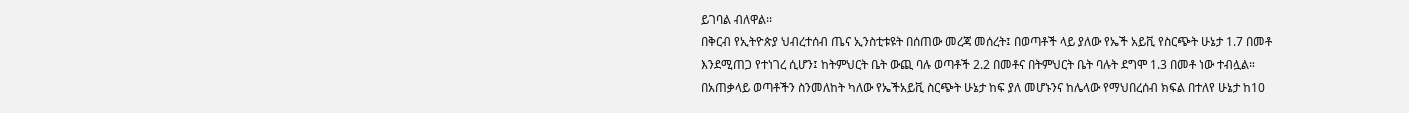ይገባል ብለዋል፡፡
በቅርብ የኢትዮጵያ ህብረተሰብ ጤና ኢንስቲቱዩት በሰጠው መረጃ መሰረት፤ በወጣቶች ላይ ያለው የኤች አይቪ የስርጭት ሁኔታ 1.7 በመቶ እንደሚጠጋ የተነገረ ሲሆን፤ ከትምህርት ቤት ውጪ ባሉ ወጣቶች 2.2 በመቶና በትምህርት ቤት ባሉት ደግሞ 1.3 በመቶ ነው ተብሏል።
በአጠቃላይ ወጣቶችን ስንመለከት ካለው የኤችአይቪ ስርጭት ሁኔታ ከፍ ያለ መሆኑንና ከሌላው የማህበረሰብ ክፍል በተለየ ሁኔታ ከ10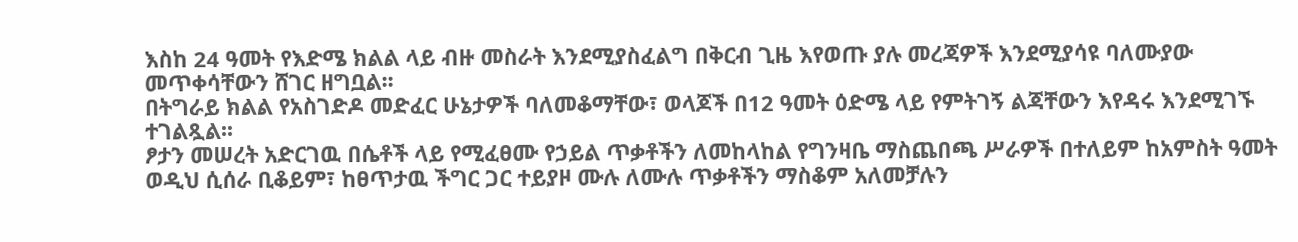እስከ 24 ዓመት የእድሜ ክልል ላይ ብዙ መስራት እንደሚያስፈልግ በቅርብ ጊዜ እየወጡ ያሉ መረጃዎች እንደሚያሳዩ ባለሙያው መጥቀሳቸውን ሸገር ዘግቧል፡፡
በትግራይ ክልል የአስገድዶ መድፈር ሁኔታዎች ባለመቆማቸው፣ ወላጆች በ12 ዓመት ዕድሜ ላይ የምትገኝ ልጃቸውን እየዳሩ እንደሚገኙ ተገልጿል፡፡
ፆታን መሠረት አድርገዉ በሴቶች ላይ የሚፈፀሙ የኃይል ጥቃቶችን ለመከላከል የግንዛቤ ማስጨበጫ ሥራዎች በተለይም ከአምስት ዓመት ወዲህ ሲሰራ ቢቆይም፣ ከፀጥታዉ ችግር ጋር ተይያዞ ሙሉ ለሙሉ ጥቃቶችን ማስቆም አለመቻሉን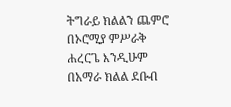ትግራይ ክልልን ጨምሮ በኦሮሚያ ምሥራቅ ሐረርጌ እንዲሁም በአማራ ክልል ደቡብ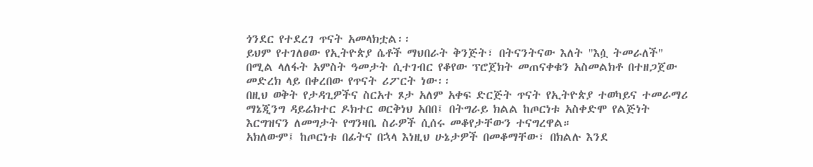ጎንደር የተደረገ ጥናት አመላክቷል፡፡
ይህም የተገለፀው የኢትዮጵያ ሴቶች ማህበራት ቅንጅት፣ በትናንትናው እለት "እሷ ትመራለች" በሚል ላለፋት አምስት ዓመታት ሲተገብር የቆየው ፕሮጀክት መጠናቀቁን አስመልክቶ በተዘጋጀው መድረክ ላይ በቀረበው የጥናት ሪፖርት ነው፡፡
በዚህ ወቅት የታዳጊዎችና ስርአተ ጾታ አለም አቀፍ ድርጅት ጥናት የኢትዮጵያ ተወካይና ተመራማሪ ማኔጂንግ ዳይሬክተር ዶክተር ወርቅነህ አበበ፤ በትግራይ ክልል ከጦርነቱ አስቀድሞ የልጅነት እርግዝናን ለመግታት የግንዛቤ ስራዎች ሲሰሩ መቆየታቸውን ተናግረዋል።
አክለውም፤ ከጦርነቱ በፊትና በኋላ እነዚህ ሁኔታዎች በመቆማቸው፣ በክልሉ እንደ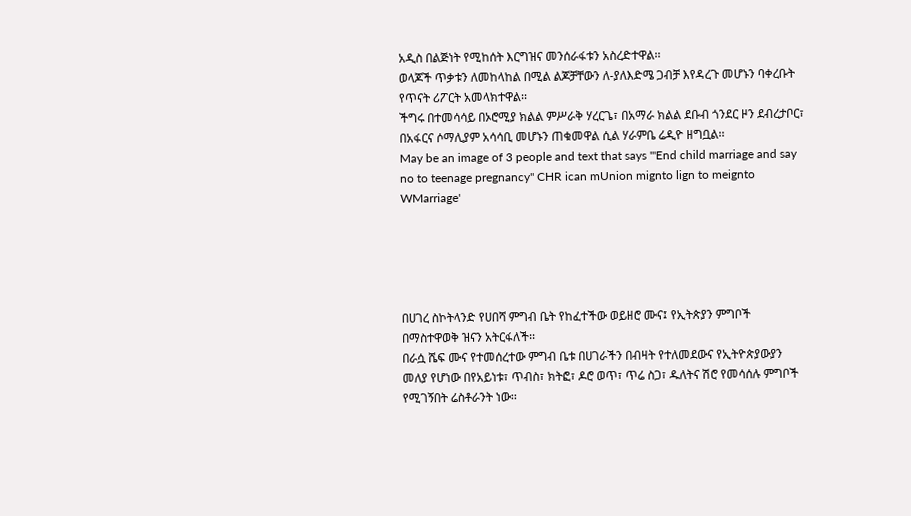አዲስ በልጅነት የሚከሰት እርግዝና መንሰራፋቱን አስረድተዋል፡፡
ወላጆች ጥቃቱን ለመከላከል በሚል ልጆቻቸውን ለ-ያለእድሜ ጋብቻ እየዳረጉ መሆኑን ባቀረቡት የጥናት ሪፖርት አመላክተዋል፡፡
ችግሩ በተመሳሳይ በኦሮሚያ ክልል ምሥራቅ ሃረርጌ፣ በአማራ ክልል ደቡብ ጎንደር ዞን ደብረታቦር፣ በአፋርና ሶማሊያም አሳሳቢ መሆኑን ጠቁመዋል ሲል ሃራምቤ ሬዲዮ ዘግቧል፡፡
May be an image of 3 people and text that says '"End child marriage and say no to teenage pregnancy" CHR ican mUnion mignto lign to meignto WMarriage'





በሀገረ ስኮትላንድ የሀበሻ ምግብ ቤት የከፈተችው ወይዘሮ ሙና፤ የኢትጵያን ምግቦች በማስተዋወቅ ዝናን አትርፋለች፡፡
በራሷ ሼፍ ሙና የተመሰረተው ምግብ ቤቱ በሀገራችን በብዛት የተለመደውና የኢትዮጵያውያን መለያ የሆነው በየአይነቱ፣ ጥብስ፣ ክትፎ፣ ዶሮ ወጥ፣ ጥሬ ስጋ፣ ዱለትና ሽሮ የመሳሰሉ ምግቦች የሚገኝበት ሬስቶራንት ነው፡፡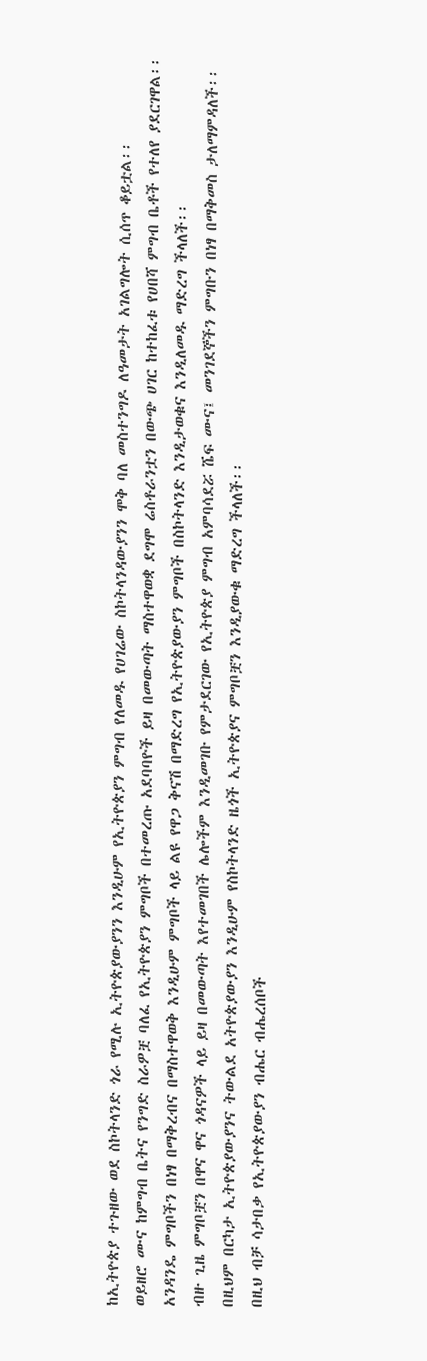ከኢትዮጵያ ተጉዘው ወደ ስኮትላንድ ጎራ የሚሉ ኢትዮጵያውያንን እንዲሁም የኢትዮጵያን ምግብ የለመዱ የሀገሬው ስኮትላንዳውያንን ሞቅ ባለ መስተንግዶ ለዓመታት አገልግሎት ሲሰጥ ቆይቷል፡፡
ወይዘሮ ሙና ከምግብ ቤትና የንግድ ስራዎቿ ባለፈ የኢትዮጵያን ምግቦች በተመረጡ አደባባዮች ይዛ በመውጣት ማስተዋወቋ ደግሞ ሬስቶራንቷን በውጭ ሀገር ከተከፈቱ የሀበሻ ምግብ ቤቶች የተለየ ያደርገዋል፡፡
አንዳንዴ ምግቦችን በነፃ በማቅረብና በማስተዋወቅ እንዲሁም ምግቦች ላይ ልዩ የዋጋ ቅናሽ በማድረግ የኢትዮጵያውያን ምግቦች በስኮትላንድ እንዲታወቁና እንዲለመዱ ማድረግ ችላለች፡፡
ብዙ ጊዜ ምግቦቿን በዋና ዋና ጎዳናዎች ላይ ይዛ በመውጣት እየተመገበች ሌሎችም እንዲመገቡ የምታደርገው የኢትዮጵያ ምግብ አምባሳደሯ ሼፍ ሙና፤ መንገደኞችን ምግቡን በነፃ በማቅመስ ታለማምዳለች፡፡
በዚህም በርካታ ኢትዮጵያውያንና ትውልደ አትዮጵያውያን እንዲሁም የስኮትላንድ ዜጎች ኢትዮጵያና ምግቦቿን እንዲያውቁ ማድረግ ችላለች፡፡
በዚህ ብቻ ሳታበቃ የኢትዮጵያውያን ብሔር ብሔረሰቦች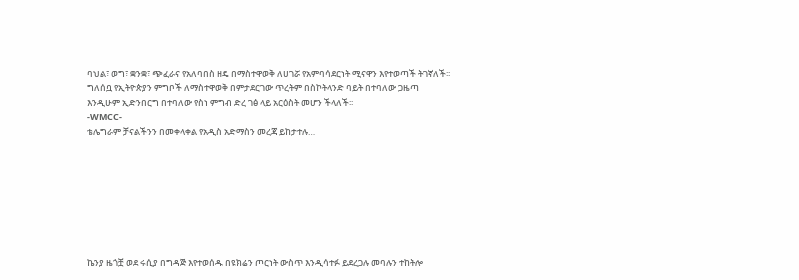ባህል፣ ወግ፣ ቋንቋ፣ ጭፈራና የአለባበስ ዘዴ በማስተዋወቅ ለሀገሯ የአምባሳደርነት ሚናዋን እየተወጣች ትገኛለች፡፡
ግለሰቧ የኢትዮጵያን ምግቦች ለማስተዋወቅ በምታደርገው ጥረትም በስኮትላንድ ባይት በተባለው ጋዜጣ እንዲሁም ኢድንበርግ በተባለው የስነ ምግብ ድረ ገፅ ላይ አርዕስት መሆን ችላለች፡፡
-WMCC-
ቴሌግራም ቻናልችንን በመቀላቀል የአዲስ አድማስን መረጃ ይከታተሉ…








ኬንያ ዜጎቿ ወደ ሩሲያ በግዳጅ እየተወሰዱ በዩክሬን ጦርነት ውስጥ እንዲሳተፉ ይደረጋሉ መባሉን ተከትሎ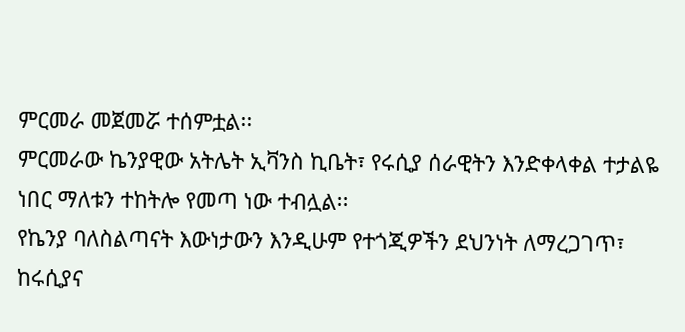ምርመራ መጀመሯ ተሰምቷል፡፡
ምርመራው ኬንያዊው አትሌት ኢቫንስ ኪቤት፣ የሩሲያ ሰራዊትን እንድቀላቀል ተታልዬ ነበር ማለቱን ተከትሎ የመጣ ነው ተብሏል፡፡
የኬንያ ባለስልጣናት እውነታውን እንዲሁም የተጎጂዎችን ደህንነት ለማረጋገጥ፣ ከሩሲያና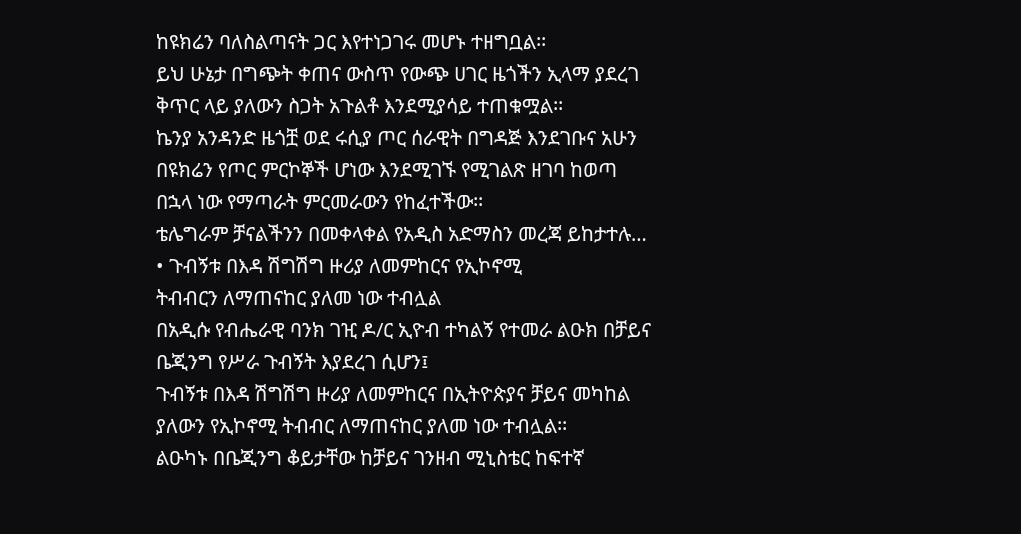ከዩክሬን ባለስልጣናት ጋር እየተነጋገሩ መሆኑ ተዘግቧል፡፡
ይህ ሁኔታ በግጭት ቀጠና ውስጥ የውጭ ሀገር ዜጎችን ኢላማ ያደረገ ቅጥር ላይ ያለውን ስጋት አጉልቶ እንደሚያሳይ ተጠቁሟል፡፡
ኬንያ አንዳንድ ዜጎቿ ወደ ሩሲያ ጦር ሰራዊት በግዳጅ እንደገቡና አሁን በዩክሬን የጦር ምርኮኞች ሆነው እንደሚገኙ የሚገልጽ ዘገባ ከወጣ በኋላ ነው የማጣራት ምርመራውን የከፈተችው፡፡
ቴሌግራም ቻናልችንን በመቀላቀል የአዲስ አድማስን መረጃ ይከታተሉ…
• ጉብኝቱ በእዳ ሽግሽግ ዙሪያ ለመምከርና የኢኮኖሚ
ትብብርን ለማጠናከር ያለመ ነው ተብሏል
በአዲሱ የብሔራዊ ባንክ ገዢ ዶ/ር ኢዮብ ተካልኝ የተመራ ልዑክ በቻይና ቤጂንግ የሥራ ጉብኝት እያደረገ ሲሆን፤
ጉብኝቱ በእዳ ሽግሽግ ዙሪያ ለመምከርና በኢትዮጵያና ቻይና መካከል ያለውን የኢኮኖሚ ትብብር ለማጠናከር ያለመ ነው ተብሏል፡፡
ልዑካኑ በቤጂንግ ቆይታቸው ከቻይና ገንዘብ ሚኒስቴር ከፍተኛ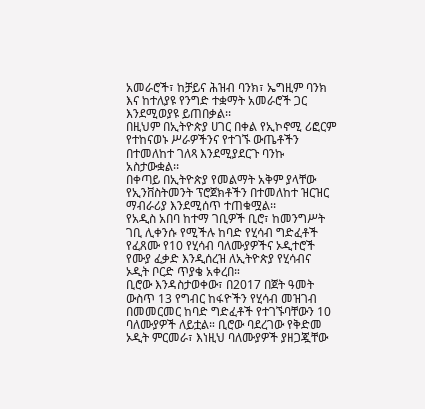አመራሮች፣ ከቻይና ሕዝብ ባንክ፣ ኤግዚም ባንክ እና ከተለያዩ የንግድ ተቋማት አመራሮች ጋር እንደሚወያዩ ይጠበቃል፡፡
በዚህም በኢትዮጵያ ሀገር በቀል የኢኮኖሚ ሪፎርም የተከናወኑ ሥራዎችንና የተገኙ ውጤቶችን በተመለከተ ገለጻ እንደሚያደርጉ ባንኩ አስታውቋል፡፡
በቀጣይ በኢትዮጵያ የመልማት አቅም ያላቸው የኢንቨስትመንት ፕሮጀክቶችን በተመለከተ ዝርዝር ማብራሪያ እንደሚሰጥ ተጠቁሟል፡፡
የአዲስ አበባ ከተማ ገቢዎች ቢሮ፣ ከመንግሥት ገቢ ሊቀንሱ የሚችሉ ከባድ የሂሳብ ግድፈቶች የፈጸሙ የ10 የሂሳብ ባለሙያዎችና ኦዲተሮች የሙያ ፈቃድ እንዲሰረዝ ለኢትዮጵያ የሂሳብና ኦዲት ቦርድ ጥያቄ አቀረበ።
ቢሮው እንዳስታወቀው፣ በ2017 በጀት ዓመት ውስጥ 13 የግብር ከፋዮችን የሂሳብ መዝገብ በመመርመር ከባድ ግድፈቶች የተገኙባቸውን 10 ባለሙያዎች ለይቷል። ቢሮው ባደረገው የቅድመ ኦዲት ምርመራ፣ እነዚህ ባለሙያዎች ያዘጋጇቸው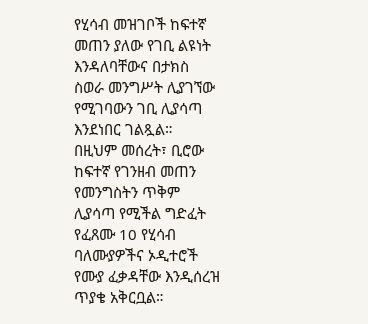የሂሳብ መዝገቦች ከፍተኛ መጠን ያለው የገቢ ልዩነት እንዳለባቸውና በታክስ ስወራ መንግሥት ሊያገኘው የሚገባውን ገቢ ሊያሳጣ እንደነበር ገልጿል።
በዚህም መሰረት፣ ቢሮው ከፍተኛ የገንዘብ መጠን የመንግስትን ጥቅም ሊያሳጣ የሚችል ግድፈት የፈጸሙ 10 የሂሳብ ባለሙያዎችና ኦዲተሮች የሙያ ፈቃዳቸው እንዲሰረዝ ጥያቄ አቅርቧል።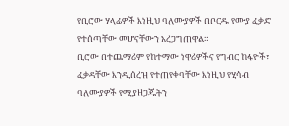የቢሮው ሃላፊዎች እነዚህ ባለሙያዎች በቦርዱ የሙያ ፈቃድ የተሰጣቸው መሆናቸውን አረጋግጠዋል።
ቢሮው በተጨማሪም የከተማው ነዋሪዎችና የግብር ከፋዮች፣ ፈቃዳቸው እንዲሰረዝ የተጠየቀባቸው እነዚህ የሂሳብ ባለሙያዎች የሚያዘጋጁትን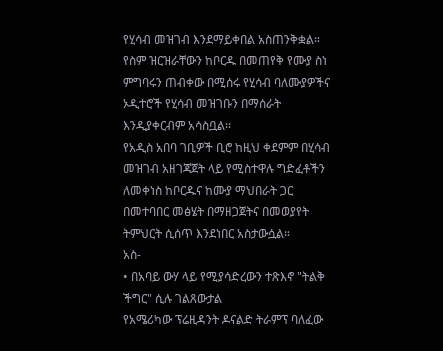የሂሳብ መዝገብ እንደማይቀበል አስጠንቅቋል። የስም ዝርዝራቸውን ከቦርዱ በመጠየቅ የሙያ ስነ ምግባሩን ጠብቀው በሚሰሩ የሂሳብ ባለሙያዎችና ኦዲተሮች የሂሳብ መዝገቡን በማሰራት እንዲያቀርብም አሳስቧል፡፡
የአዲስ አበባ ገቢዎች ቢሮ ከዚህ ቀደምም በሂሳብ መዝገብ አዘገጃጀት ላይ የሚስተዋሉ ግድፈቶችን ለመቀነስ ከቦርዱና ከሙያ ማህበራት ጋር በመተባበር መፅሄት በማዘጋጀትና በመወያየት ትምህርት ሲሰጥ እንደነበር አስታውሷል።
አስ-
• በአባይ ውሃ ላይ የሚያሳድረውን ተጽእኖ "ትልቅ ችግር" ሲሉ ገልጸውታል
የአሜሪካው ፕሬዚዳንት ዶናልድ ትራምፕ ባለፈው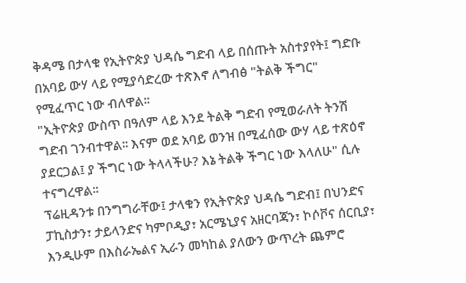ቅዳሜ በታላቁ የኢትዮጵያ ህዳሴ ግድብ ላይ በሰጡት አስተያየት፤ ግድቡ በአባይ ውሃ ላይ የሚያሳድረው ተጽእኖ ለግብፅ "ትልቅ ችግር" የሚፈጥር ነው ብለዋል፡፡
"ኢትዮጵያ ውስጥ በዓለም ላይ እንደ ትልቅ ግድብ የሚወራለት ትንሽ ግድብ ገንብተዋል፡፡ እናም ወደ አባይ ወንዝ በሚፈሰው ውሃ ላይ ተጽዕኖ ያደርጋል፤ ያ ችግር ነው ትላላችሁ? እኔ ትልቅ ችግር ነው እላለሁ" ሲሉ ተናግረዋል፡፡
ፕሬዚዳንቱ በንግግራቸው፤ ታላቁን የኢትዮጵያ ህዳሴ ግድብ፤ በህንድና ፓኪስታን፣ ታይላንድና ካምቦዲያ፣ አርሜኒያና አዘርባጃን፣ ኮሶቮና ሰርቢያ፣ እንዲሁም በእስራኤልና ኢራን መካከል ያለውን ውጥረት ጨምሮ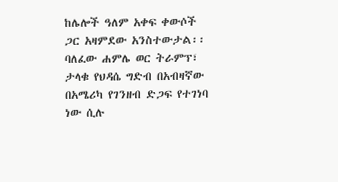ከሌሎች ዓለም አቀፍ ቀውሶች ጋር አዛምደው አንስተውታል፡፡
ባለፈው ሐምሌ ወር ትራምፕ፣ ታላቁ የህዳሴ ግድብ በአብዛኛው በአሜሪካ የገንዘብ ድጋፍ የተገነባ ነው ሲሉ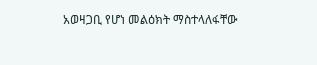አወዛጋቢ የሆነ መልዕክት ማስተላለፋቸው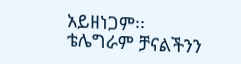አይዘነጋም፡፡
ቴሌግራም ቻናልችንን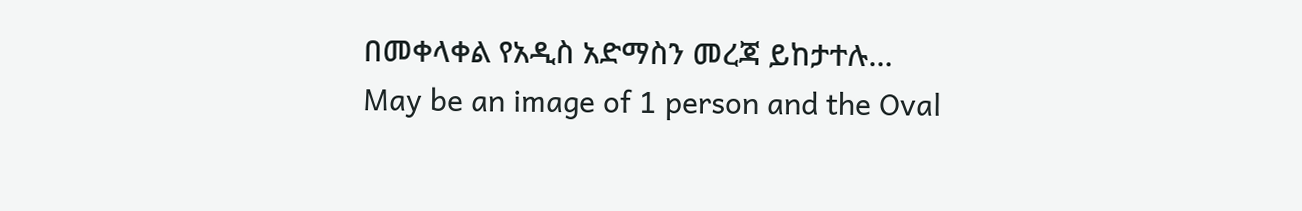በመቀላቀል የአዲስ አድማስን መረጃ ይከታተሉ…
May be an image of 1 person and the Oval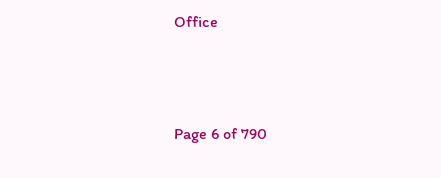Office




Page 6 of 790